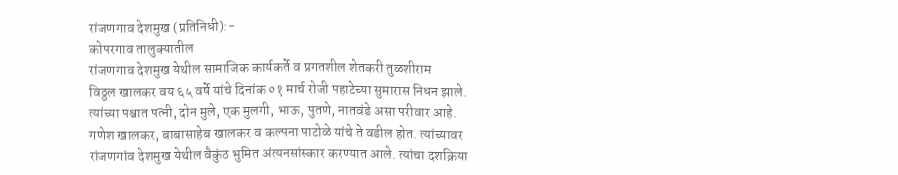रांजणगाव देशमुख (प्रतिनिधी):-
कोपरगाव तालुक्यातील
रांजणगाव देशमुख येथील सामाजिक कार्यकर्ते व प्रगतशील शेतकरी तुळशीराम
विठ्ठल खालकर वय ६५ वर्षे यांचे दिनांक ०१ मार्च रोजी पहाटेच्या सुमारास निधन झाले. त्यांच्या पश्चात पत्नी, दोन मुले, एक मुलगी, भाऊ, पुतणे, नातवंडे असा परीवार आहे. गणेश खालकर, बाबासाहेब खालकर व कल्पना पाटोळे यांचे ते वडील होत. त्यांच्यावर रांजणगांव देशमुख येथील वैकुंठ भुमित अंत्यनसांस्कार करण्यात आले. त्यांचा दशक्रिया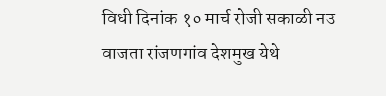विधी दिनांक १० मार्च रोजी सकाळी नउ वाजता रांजणगांव देशमुख येथे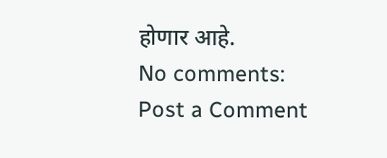होणार आहे.
No comments:
Post a Comment